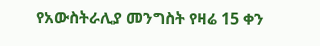የአውስትራሊያ መንግስት የዛሬ 15 ቀን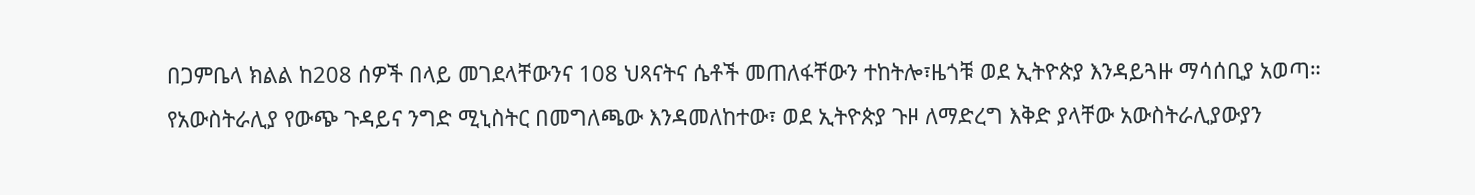በጋምቤላ ክልል ከ208 ሰዎች በላይ መገደላቸውንና 108 ህጻናትና ሴቶች መጠለፋቸውን ተከትሎ፣ዜጎቹ ወደ ኢትዮጵያ እንዳይጓዙ ማሳሰቢያ አወጣ። የአውስትራሊያ የውጭ ጉዳይና ንግድ ሚኒስትር በመግለጫው እንዳመለከተው፣ ወደ ኢትዮጵያ ጉዞ ለማድረግ እቅድ ያላቸው አውስትራሊያውያን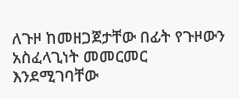ለጉዞ ከመዘጋጀታቸው በፊት የጉዞውን አስፈላጊነት መመርመር እንደሚገባቸው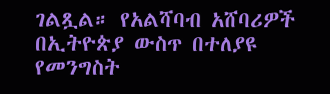ገልጿል። የአልሻባብ አሸባሪዎች በኢትዮጵያ ውስጥ በተለያዩ የመንግስት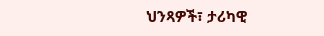ህንጻዎች፣ ታሪካዊ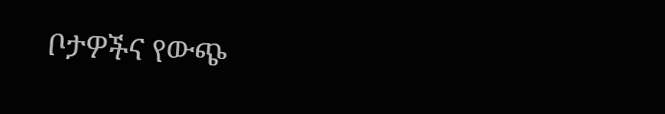ቦታዎችና የውጭ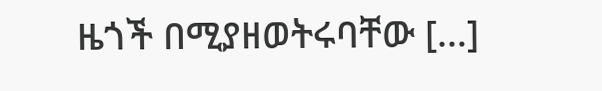ዜጎች በሚያዘወትሩባቸው […]